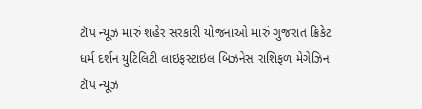ટૉપ ન્યૂઝ મારું શહેર સરકારી યોજનાઓ મારું ગુજરાત ક્રિકેટ ધર્મ દર્શન યુટિલિટી લાઇફસ્ટાઇલ બિઝનેસ રાશિફળ મેગેઝિન
ટૉપ ન્યૂઝ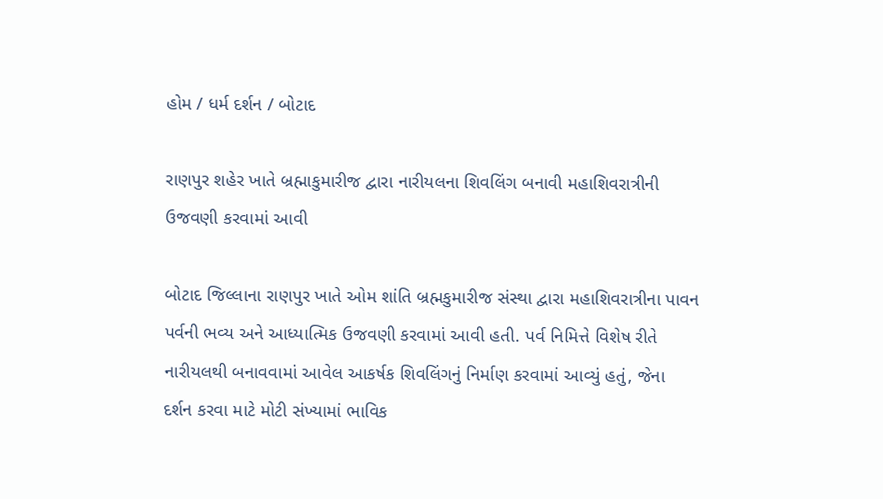હોમ / ધર્મ દર્શન / બોટાદ

રાણપુર શહેર ખાતે બ્રહ્માકુમારીજ દ્વારા નારીયલના શિવલિંગ બનાવી મહાશિવરાત્રીની ઉજવણી કરવામાં આવી

બોટાદ જિલ્લાના રાણપુર ખાતે ઓમ શાંતિ બ્રહ્મકુમારીજ સંસ્થા દ્વારા મહાશિવરાત્રીના પાવન પર્વની ભવ્ય અને આધ્યાત્મિક ઉજવણી કરવામાં આવી હતી. પર્વ નિમિત્તે વિશેષ રીતે નારીયલથી બનાવવામાં આવેલ આકર્ષક શિવલિંગનું નિર્માણ કરવામાં આવ્યું હતું, જેના દર્શન કરવા માટે મોટી સંખ્યામાં ભાવિક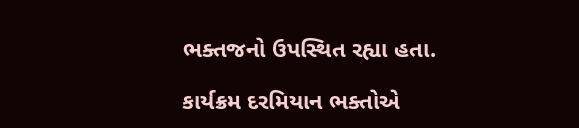ભક્તજનો ઉપસ્થિત રહ્યા હતા.

કાર્યક્રમ દરમિયાન ભક્તોએ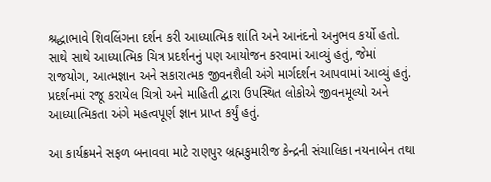શ્રદ્ધાભાવે શિવલિંગના દર્શન કરી આધ્યાત્મિક શાંતિ અને આનંદનો અનુભવ કર્યો હતો. સાથે સાથે આધ્યાત્મિક ચિત્ર પ્રદર્શનનું પણ આયોજન કરવામાં આવ્યું હતું, જેમાં રાજયોગ, આત્મજ્ઞાન અને સકારાત્મક જીવનશૈલી અંગે માર્ગદર્શન આપવામાં આવ્યું હતું. પ્રદર્શનમાં રજૂ કરાયેલ ચિત્રો અને માહિતી દ્વારા ઉપસ્થિત લોકોએ જીવનમૂલ્યો અને આધ્યાત્મિકતા અંગે મહત્વપૂર્ણ જ્ઞાન પ્રાપ્ત કર્યું હતું.

આ કાર્યક્રમને સફળ બનાવવા માટે રાણપુર બ્રહ્મકુમારીજ કેન્દ્રની સંચાલિકા નયનાબેન તથા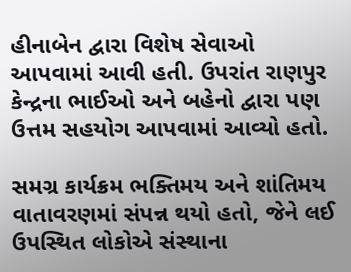હીનાબેન દ્વારા વિશેષ સેવાઓ આપવામાં આવી હતી. ઉપરાંત રાણપુર કેન્દ્રના ભાઈઓ અને બહેનો દ્વારા પણ ઉત્તમ સહયોગ આપવામાં આવ્યો હતો.

સમગ્ર કાર્યક્રમ ભક્તિમય અને શાંતિમય વાતાવરણમાં સંપન્ન થયો હતો, જેને લઈ ઉપસ્થિત લોકોએ સંસ્થાના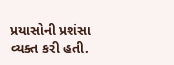પ્રયાસોની પ્રશંસા વ્યક્ત કરી હતી.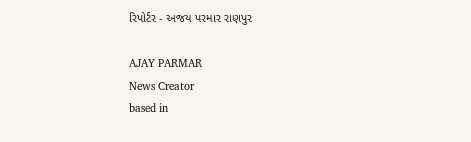રિપોર્ટર - અજય પરમાર રાણપુર

AJAY PARMAR
News Creator
based in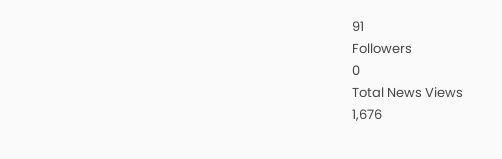91
Followers
0
Total News Views
1,676